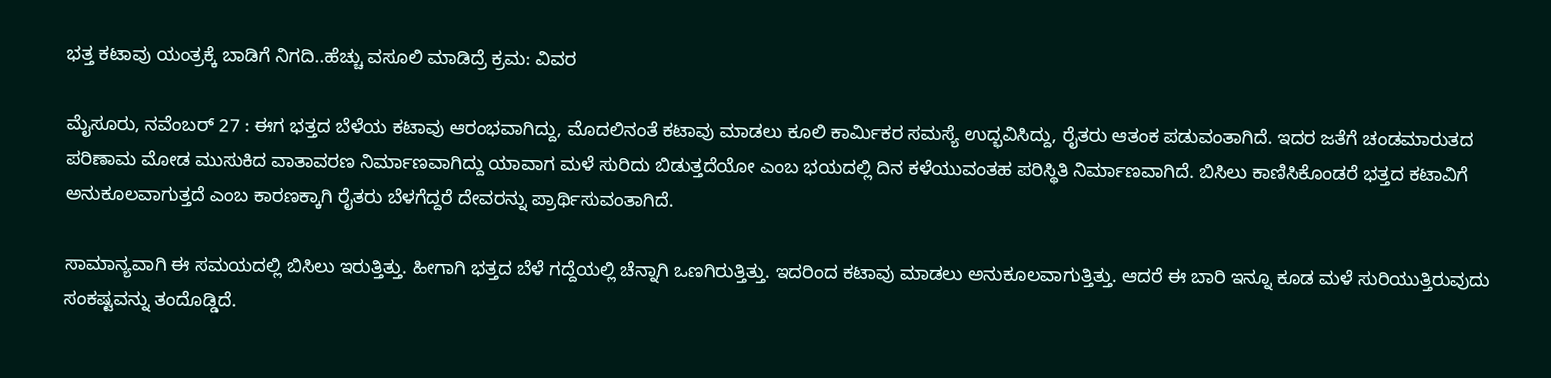ಭತ್ತ ಕಟಾವು ಯಂತ್ರಕ್ಕೆ ಬಾಡಿಗೆ ನಿಗದಿ..ಹೆಚ್ಚು ವಸೂಲಿ ಮಾಡಿದ್ರೆ ಕ್ರಮ: ವಿವರ

ಮೈಸೂರು, ನವೆಂಬರ್‌ 27 : ಈಗ ಭತ್ತದ ಬೆಳೆಯ ಕಟಾವು ಆರಂಭವಾಗಿದ್ದು, ಮೊದಲಿನಂತೆ ಕಟಾವು ಮಾಡಲು ಕೂಲಿ ಕಾರ್ಮಿಕರ ಸಮಸ್ಯೆ ಉದ್ಭವಿಸಿದ್ದು, ರೈತರು ಆತಂಕ ಪಡುವಂತಾಗಿದೆ. ಇದರ ಜತೆಗೆ ಚಂಡಮಾರುತದ ಪರಿಣಾಮ ಮೋಡ ಮುಸುಕಿದ ವಾತಾವರಣ ನಿರ್ಮಾಣವಾಗಿದ್ದು ಯಾವಾಗ ಮಳೆ ಸುರಿದು ಬಿಡುತ್ತದೆಯೋ ಎಂಬ ಭಯದಲ್ಲಿ ದಿನ ಕಳೆಯುವಂತಹ ಪರಿಸ್ಥಿತಿ ನಿರ್ಮಾಣವಾಗಿದೆ. ಬಿಸಿಲು ಕಾಣಿಸಿಕೊಂಡರೆ ಭತ್ತದ ಕಟಾವಿಗೆ ಅನುಕೂಲವಾಗುತ್ತದೆ ಎಂಬ ಕಾರಣಕ್ಕಾಗಿ ರೈತರು ಬೆಳಗೆದ್ದರೆ ದೇವರನ್ನು ಪ್ರಾರ್ಥಿಸುವಂತಾಗಿದೆ.

ಸಾಮಾನ್ಯವಾಗಿ ಈ ಸಮಯದಲ್ಲಿ ಬಿಸಿಲು ಇರುತ್ತಿತ್ತು. ಹೀಗಾಗಿ ಭತ್ತದ ಬೆಳೆ ಗದ್ದೆಯಲ್ಲಿ ಚೆನ್ನಾಗಿ ಒಣಗಿರುತ್ತಿತ್ತು. ಇದರಿಂದ ಕಟಾವು ಮಾಡಲು ಅನುಕೂಲವಾಗುತ್ತಿತ್ತು. ಆದರೆ ಈ ಬಾರಿ ಇನ್ನೂ ಕೂಡ ಮಳೆ ಸುರಿಯುತ್ತಿರುವುದು ಸಂಕಷ್ಟವನ್ನು ತಂದೊಡ್ಡಿದೆ.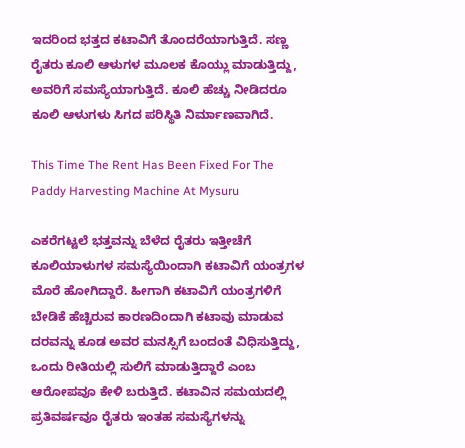ಇದರಿಂದ ಭತ್ತದ ಕಟಾವಿಗೆ ತೊಂದರೆಯಾಗುತ್ತಿದೆ. ಸಣ್ಣ ರೈತರು ಕೂಲಿ ಆಳುಗಳ ಮೂಲಕ ಕೊಯ್ಲು ಮಾಡುತ್ತಿದ್ದು, ಅವರಿಗೆ ಸಮಸ್ಯೆಯಾಗುತ್ತಿದೆ. ಕೂಲಿ ಹೆಚ್ಚು ನೀಡಿದರೂ ಕೂಲಿ ಆಳುಗಳು ಸಿಗದ ಪರಿಸ್ಥಿತಿ ನಿರ್ಮಾಣವಾಗಿದೆ.

This Time The Rent Has Been Fixed For The Paddy Harvesting Machine At Mysuru

ಎಕರೆಗಟ್ಟಲೆ ಭತ್ತವನ್ನು ಬೆಳೆದ ರೈತರು ಇತ್ತೀಚೆಗೆ ಕೂಲಿಯಾಳುಗಳ ಸಮಸ್ಯೆಯಿಂದಾಗಿ ಕಟಾವಿಗೆ ಯಂತ್ರಗಳ ಮೊರೆ ಹೋಗಿದ್ದಾರೆ. ಹೀಗಾಗಿ ಕಟಾವಿಗೆ ಯಂತ್ರಗಳಿಗೆ ಬೇಡಿಕೆ ಹೆಚ್ಚಿರುವ ಕಾರಣದಿಂದಾಗಿ ಕಟಾವು ಮಾಡುವ ದರವನ್ನು ಕೂಡ ಅವರ ಮನಸ್ಸಿಗೆ ಬಂದಂತೆ ವಿಧಿಸುತ್ತಿದ್ದು, ಒಂದು ರೀತಿಯಲ್ಲಿ ಸುಲಿಗೆ ಮಾಡುತ್ತಿದ್ದಾರೆ ಎಂಬ ಆರೋಪವೂ ಕೇಳಿ ಬರುತ್ತಿದೆ. ಕಟಾವಿನ ಸಮಯದಲ್ಲಿ ಪ್ರತಿವರ್ಷವೂ ರೈತರು ಇಂತಹ ಸಮಸ್ಯೆಗಳನ್ನು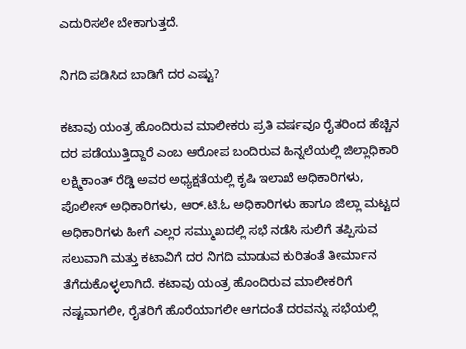ಎದುರಿಸಲೇ ಬೇಕಾಗುತ್ತದೆ.

ನಿಗದಿ ಪಡಿಸಿದ ಬಾಡಿಗೆ ದರ ಎಷ್ಟು?

ಕಟಾವು ಯಂತ್ರ ಹೊಂದಿರುವ ಮಾಲೀಕರು ಪ್ರತಿ ವರ್ಷವೂ ರೈತರಿಂದ ಹೆಚ್ಚಿನ ದರ ಪಡೆಯುತ್ತಿದ್ದಾರೆ ಎಂಬ ಆರೋಪ ಬಂದಿರುವ ಹಿನ್ನಲೆಯಲ್ಲಿ ಜಿಲ್ಲಾಧಿಕಾರಿ ಲಕ್ಷ್ಮಿಕಾಂತ್ ರೆಡ್ಡಿ ಅವರ ಅಧ್ಯಕ್ಷತೆಯಲ್ಲಿ ಕೃಷಿ ಇಲಾಖೆ ಅಧಿಕಾರಿಗಳು, ಪೊಲೀಸ್ ಅಧಿಕಾರಿಗಳು, ಆರ್.ಟಿ.ಓ ಅಧಿಕಾರಿಗಳು ಹಾಗೂ ಜಿಲ್ಲಾ ಮಟ್ಟದ ಅಧಿಕಾರಿಗಳು ಹೀಗೆ ಎಲ್ಲರ ಸಮ್ಮುಖದಲ್ಲಿ ಸಭೆ ನಡೆಸಿ ಸುಲಿಗೆ ತಪ್ಪಿಸುವ ಸಲುವಾಗಿ ಮತ್ತು ಕಟಾವಿಗೆ ದರ ನಿಗದಿ ಮಾಡುವ ಕುರಿತಂತೆ ತೀರ್ಮಾನ ತೆಗೆದುಕೊಳ್ಳಲಾಗಿದೆ. ಕಟಾವು ಯಂತ್ರ ಹೊಂದಿರುವ ಮಾಲೀಕರಿಗೆ ನಷ್ಟವಾಗಲೀ, ರೈತರಿಗೆ ಹೊರೆಯಾಗಲೀ ಆಗದಂತೆ ದರವನ್ನು ಸಭೆಯಲ್ಲಿ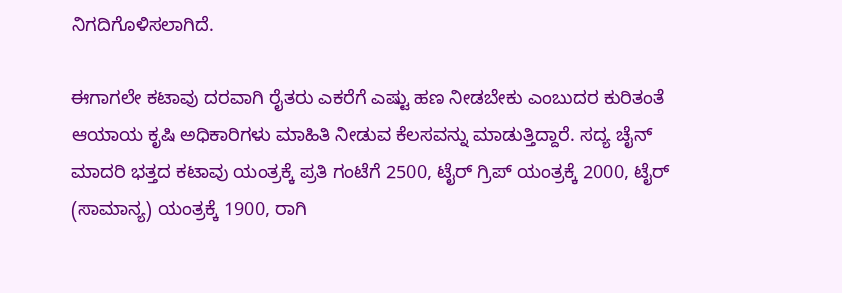ನಿಗದಿಗೊಳಿಸಲಾಗಿದೆ.

ಈಗಾಗಲೇ ಕಟಾವು ದರವಾಗಿ ರೈತರು ಎಕರೆಗೆ ಎಷ್ಟು ಹಣ ನೀಡಬೇಕು ಎಂಬುದರ ಕುರಿತಂತೆ ಆಯಾಯ ಕೃಷಿ ಅಧಿಕಾರಿಗಳು ಮಾಹಿತಿ ನೀಡುವ ಕೆಲಸವನ್ನು ಮಾಡುತ್ತಿದ್ದಾರೆ. ಸದ್ಯ ಚೈನ್ ಮಾದರಿ ಭತ್ತದ ಕಟಾವು ಯಂತ್ರಕ್ಕೆ ಪ್ರತಿ ಗಂಟೆಗೆ 2500, ಟೈರ್ ಗ್ರಿಪ್ ಯಂತ್ರಕ್ಕೆ 2000, ಟೈರ್ (ಸಾಮಾನ್ಯ) ಯಂತ್ರಕ್ಕೆ 1900, ರಾಗಿ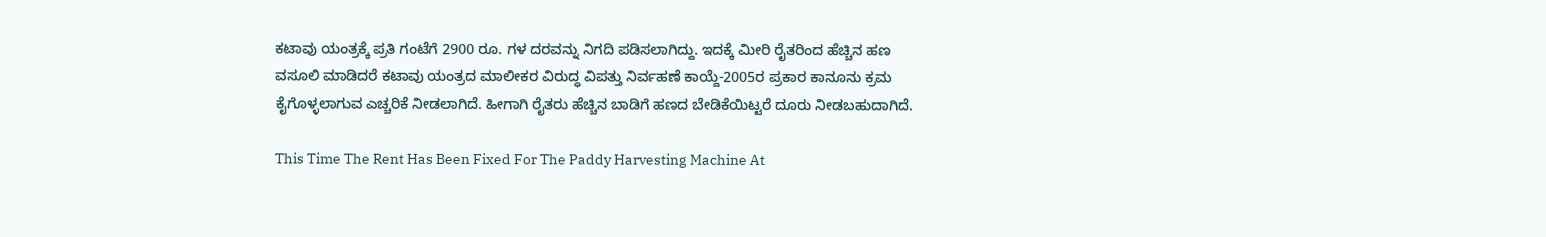ಕಟಾವು ಯಂತ್ರಕ್ಕೆ ಪ್ರತಿ ಗಂಟೆಗೆ 2900 ರೂ. ಗಳ ದರವನ್ನು ನಿಗದಿ ಪಡಿಸಲಾಗಿದ್ದು. ಇದಕ್ಕೆ ಮೀರಿ ರೈತರಿಂದ ಹೆಚ್ಚಿನ ಹಣ ವಸೂಲಿ ಮಾಡಿದರೆ ಕಟಾವು ಯಂತ್ರದ ಮಾಲೀಕರ ವಿರುದ್ಧ ವಿಪತ್ತು ನಿರ್ವಹಣೆ ಕಾಯ್ದೆ-2005ರ ಪ್ರಕಾರ ಕಾನೂನು ಕ್ರಮ ಕೈಗೊಳ್ಳಲಾಗುವ ಎಚ್ಚರಿಕೆ ನೀಡಲಾಗಿದೆ. ಹೀಗಾಗಿ ರೈತರು ಹೆಚ್ಚಿನ ಬಾಡಿಗೆ ಹಣದ ಬೇಡಿಕೆಯಿಟ್ಟರೆ ದೂರು ನೀಡಬಹುದಾಗಿದೆ.

This Time The Rent Has Been Fixed For The Paddy Harvesting Machine At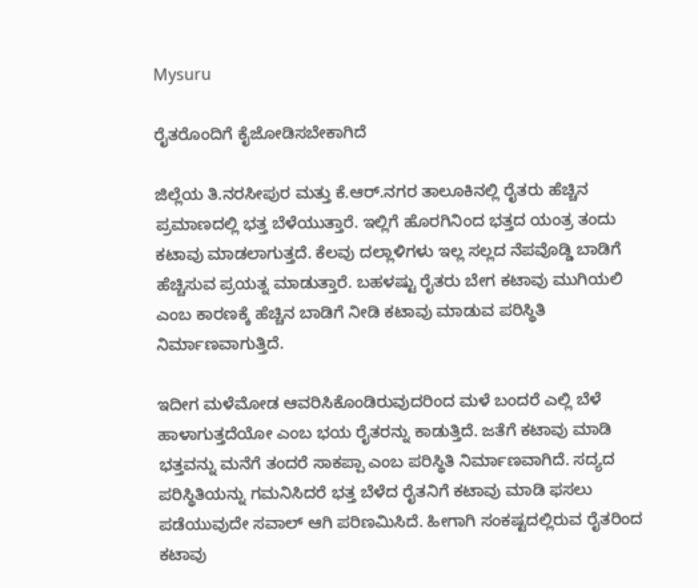Mysuru

ರೈತರೊಂದಿಗೆ ಕೈಜೋಡಿಸಬೇಕಾಗಿದೆ

ಜಿಲ್ಲೆಯ ತಿ.ನರಸೀಪುರ ಮತ್ತು ಕೆ.ಆರ್.ನಗರ ತಾಲೂಕಿನಲ್ಲಿ ರೈತರು ಹೆಚ್ಚಿನ ಪ್ರಮಾಣದಲ್ಲಿ ಭತ್ತ ಬೆಳೆಯುತ್ತಾರೆ. ಇಲ್ಲಿಗೆ ಹೊರಗಿನಿಂದ ಭತ್ತದ ಯಂತ್ರ ತಂದು ಕಟಾವು ಮಾಡಲಾಗುತ್ತದೆ. ಕೆಲವು ದಲ್ಲಾಳಿಗಳು ಇಲ್ಲ ಸಲ್ಲದ ನೆಪವೊಡ್ಡಿ ಬಾಡಿಗೆ ಹೆಚ್ಚಿಸುವ ಪ್ರಯತ್ನ ಮಾಡುತ್ತಾರೆ. ಬಹಳಷ್ಟು ರೈತರು ಬೇಗ ಕಟಾವು ಮುಗಿಯಲಿ ಎಂಬ ಕಾರಣಕ್ಕೆ ಹೆಚ್ಚಿನ ಬಾಡಿಗೆ ನೀಡಿ ಕಟಾವು ಮಾಡುವ ಪರಿಸ್ಥಿತಿ ನಿರ್ಮಾಣವಾಗುತ್ತಿದೆ.

ಇದೀಗ ಮಳೆಮೋಡ ಆವರಿಸಿಕೊಂಡಿರುವುದರಿಂದ ಮಳೆ ಬಂದರೆ ಎಲ್ಲಿ ಬೆಳೆ ಹಾಳಾಗುತ್ತದೆಯೋ ಎಂಬ ಭಯ ರೈತರನ್ನು ಕಾಡುತ್ತಿದೆ. ಜತೆಗೆ ಕಟಾವು ಮಾಡಿ ಭತ್ತವನ್ನು ಮನೆಗೆ ತಂದರೆ ಸಾಕಪ್ಪಾ ಎಂಬ ಪರಿಸ್ಥಿತಿ ನಿರ್ಮಾಣವಾಗಿದೆ. ಸದ್ಯದ ಪರಿಸ್ಥಿತಿಯನ್ನು ಗಮನಿಸಿದರೆ ಭತ್ತ ಬೆಳೆದ ರೈತನಿಗೆ ಕಟಾವು ಮಾಡಿ ಫಸಲು ಪಡೆಯುವುದೇ ಸವಾಲ್ ಆಗಿ ಪರಿಣಮಿಸಿದೆ. ಹೀಗಾಗಿ ಸಂಕಷ್ಟದಲ್ಲಿರುವ ರೈತರಿಂದ ಕಟಾವು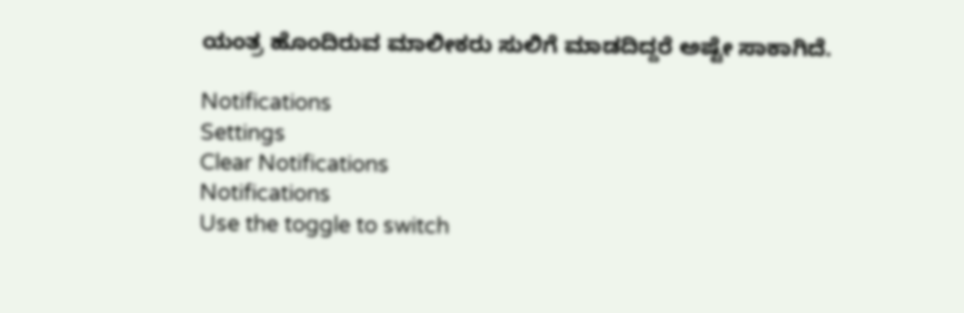ಯಂತ್ರ ಹೊಂದಿರುವ ಮಾಲೀಕರು ಸುಲಿಗೆ ಮಾಡದಿದ್ದರೆ ಅಷ್ಟೇ ಸಾಕಾಗಿದೆ.

Notifications
Settings
Clear Notifications
Notifications
Use the toggle to switch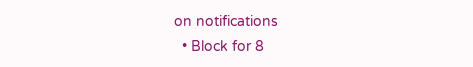on notifications
  • Block for 8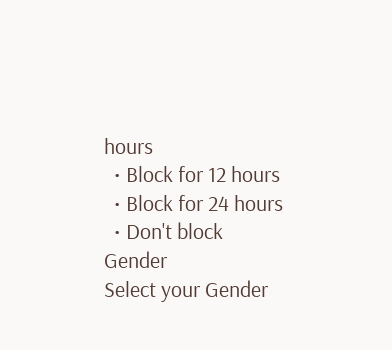hours
  • Block for 12 hours
  • Block for 24 hours
  • Don't block
Gender
Select your Gender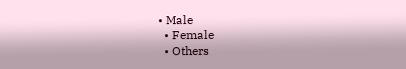• Male
  • Female
  • Others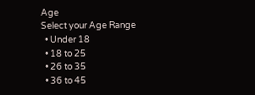Age
Select your Age Range
  • Under 18
  • 18 to 25
  • 26 to 35
  • 36 to 45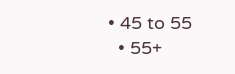• 45 to 55
  • 55+